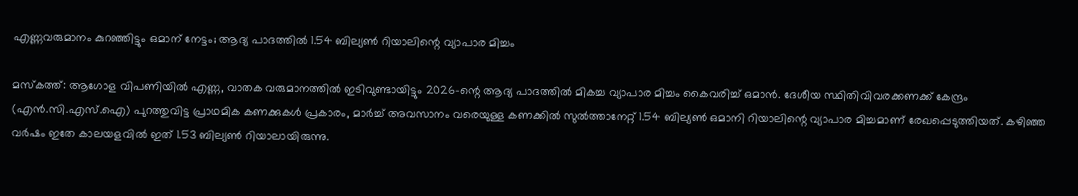എണ്ണവരുമാനം കുറഞ്ഞിട്ടും ഒമാന് നേട്ടം; ആദ്യ പാദത്തിൽ 1.54 ബില്യൺ റിയാലിന്റെ വ്യാപാര മിച്ചം

മസ്കത്ത്: ആഗോള വിപണിയിൽ എണ്ണ, വാതക വരുമാനത്തിൽ ഇടിവുണ്ടായിട്ടും 2026-ന്റെ ആദ്യ പാദത്തിൽ മികച്ച വ്യാപാര മിച്ചം കൈവരിച്ച് ഒമാൻ. ദേശീയ സ്ഥിതിവിവരക്കണക്ക് കേന്ദ്രം (എൻ.സി.എസ്.ഐ) പുറത്തുവിട്ട പ്രാഥമിക കണക്കുകൾ പ്രകാരം, മാർച്ച് അവസാനം വരെയുള്ള കണക്കിൽ സുൽത്താനേറ്റ് 1.54 ബില്യൺ ഒമാനി റിയാലിന്റെ വ്യാപാര മിച്ചമാണ് രേഖപ്പെടുത്തിയത്. കഴിഞ്ഞ വർഷം ഇതേ കാലയളവിൽ ഇത് 1.53 ബില്യൺ റിയാലായിരുന്നു.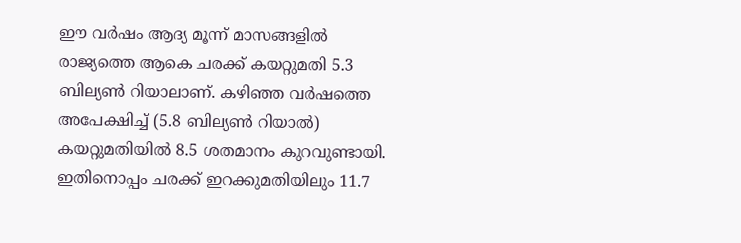ഈ വർഷം ആദ്യ മൂന്ന് മാസങ്ങളിൽ രാജ്യത്തെ ആകെ ചരക്ക് കയറ്റുമതി 5.3 ബില്യൺ റിയാലാണ്. കഴിഞ്ഞ വർഷത്തെ അപേക്ഷിച്ച് (5.8 ബില്യൺ റിയാൽ) കയറ്റുമതിയിൽ 8.5 ശതമാനം കുറവുണ്ടായി. ഇതിനൊപ്പം ചരക്ക് ഇറക്കുമതിയിലും 11.7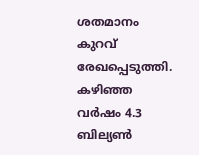ശതമാനം കുറവ് രേഖപ്പെടുത്തി. കഴിഞ്ഞ വർഷം 4.3 ബില്യൺ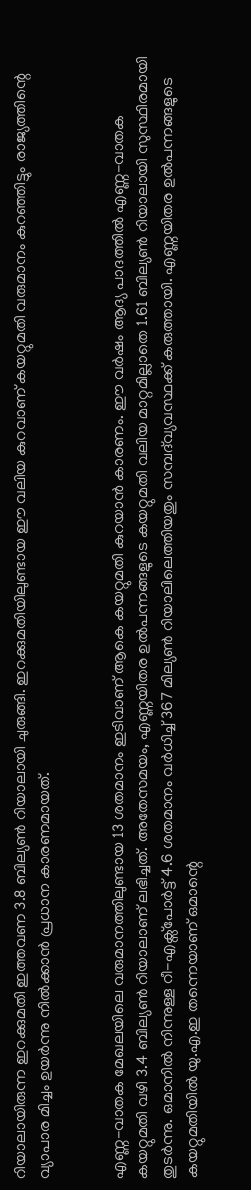റിയാലായിരുന്ന ഇറക്കുമതി ഇത്തവണ 3.8 ബില്യൺ റിയാലായി ചുരുങ്ങി. ഇറക്കുമതിയിലുണ്ടായ ഈ വലിയ കുറവാണ് കയറ്റുമതി വരുമാനം കുറഞ്ഞിട്ടും രാജ്യത്തിന്റെ വ്യാപാര മിച്ചം ഉയർന്നു നിൽക്കാൻ പ്രധാന കാരണമായത്.


എണ്ണ-വാതക മേഖലയിലെ വരുമാനത്തിലുണ്ടായ 13 ശതമാനം ഇടിവാണ് ആകെ കയറ്റുമതി കുറയാൻ കാരണം. ഈ വർഷം ആദ്യ പാദത്തിൽ എണ്ണ-വാതക കയറ്റുമതി വഴി 3.4 ബില്യൺ റിയാലാണ് ലഭിച്ചത്. അതേസമയം, എണ്ണയിതര ഉൽപന്നങ്ങളുടെ കയറ്റുമതി വലിയ മാറ്റമില്ലാതെ 1.61 ബില്യൺ റിയാലായി സുസ്ഥിരമായി തുടർന്നു. ഒമാനിൽ നിന്നുള്ള റീ-എക്സ്പോർട്ട് 4.6 ശതമാനം വർധിച്ച് 367 മില്യൺ റിയാലിലെത്തിയതും സമ്പദ്‌വ്യവസ്ഥക്ക് കരുത്തായി. എണ്ണയിതര ഉൽപന്നങ്ങളുടെ കയറ്റുമതിയിൽ യു.എ.ഇ തന്നെയാണ് ഒമാന്റെ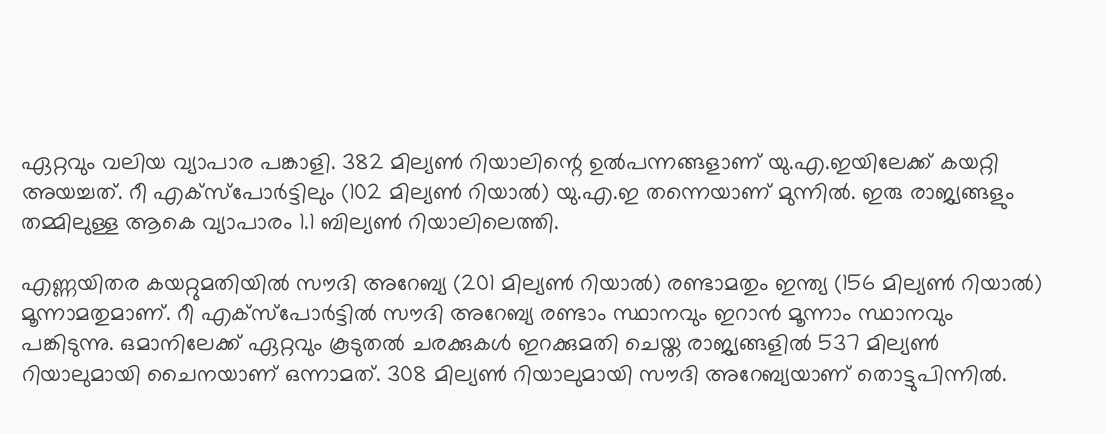ഏറ്റവും വലിയ വ്യാപാര പങ്കാളി. 382 മില്യൺ റിയാലിന്റെ ഉൽപന്നങ്ങളാണ് യു.എ.ഇയിലേക്ക് കയറ്റി അയച്ചത്. റീ എക്സ്പോർട്ടിലും (102 മില്യൺ റിയാൽ) യു.എ.ഇ തന്നെയാണ് മുന്നിൽ. ഇരു രാജ്യങ്ങളും തമ്മിലുള്ള ആകെ വ്യാപാരം 1.1 ബില്യൺ റിയാലിലെത്തി.

എണ്ണയിതര കയറ്റുമതിയിൽ സൗദി അറേബ്യ (201 മില്യൺ റിയാൽ) രണ്ടാമതും ഇന്ത്യ (156 മില്യൺ റിയാൽ) മൂന്നാമതുമാണ്. റീ എക്സ്പോർട്ടിൽ സൗദി അറേബ്യ രണ്ടാം സ്ഥാനവും ഇറാൻ മൂന്നാം സ്ഥാനവും പങ്കിടുന്നു. ഒമാനിലേക്ക് ഏറ്റവും കൂടുതൽ ചരക്കുകൾ ഇറക്കുമതി ചെയ്ത രാജ്യങ്ങളിൽ 537 മില്യൺ റിയാലുമായി ചൈനയാണ് ഒന്നാമത്. 308 മില്യൺ റിയാലുമായി സൗദി അറേബ്യയാണ് തൊട്ടുപിന്നിൽ.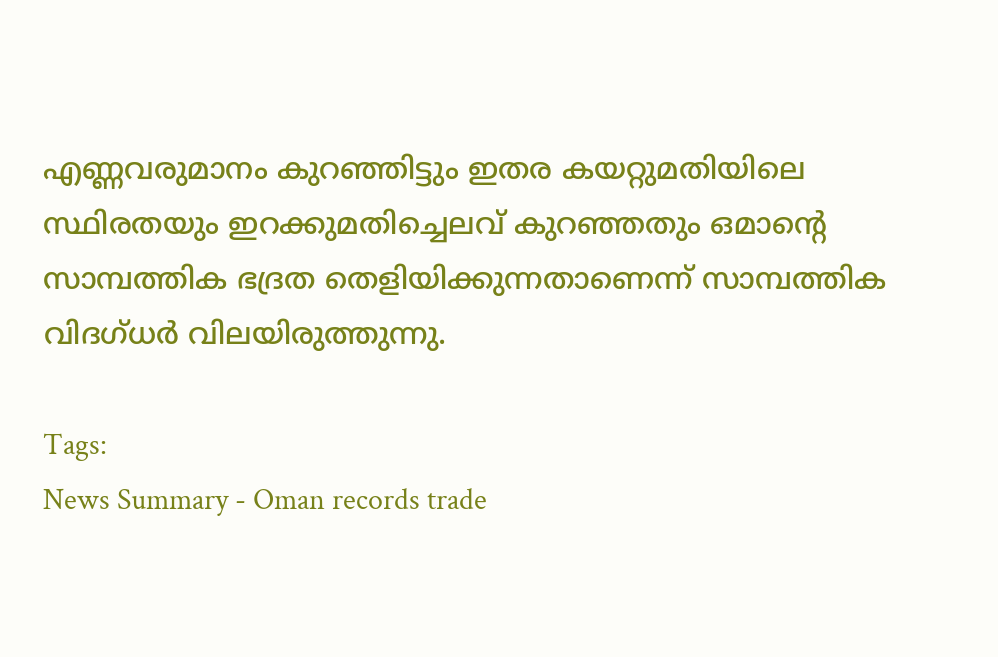എണ്ണവരുമാനം കുറഞ്ഞിട്ടും ഇതര കയറ്റുമതിയിലെ സ്ഥിരതയും ഇറക്കുമതിച്ചെലവ് കുറഞ്ഞതും ഒമാന്റെ സാമ്പത്തിക ഭദ്രത തെളിയിക്കുന്നതാണെന്ന് സാമ്പത്തിക വിദഗ്ധർ വിലയിരുത്തുന്നു.

Tags:
News Summary - Oman records trade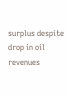surplus despite drop in oil revenues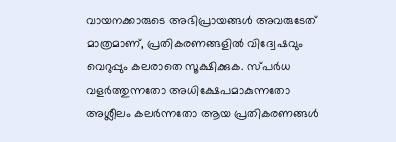വായനക്കാരുടെ അഭിപ്രായങ്ങള്‍ അവരുടേത് മാത്രമാണ്, പ്രതികരണങ്ങളിൽ വിദ്വേഷവും വെറുപ്പും കലരാതെ സൂക്ഷിക്കുക. സ്പർധ വളർത്തുന്നതോ അധിക്ഷേപമാകുന്നതോ അശ്ലീലം കലർന്നതോ ആയ പ്രതികരണങ്ങൾ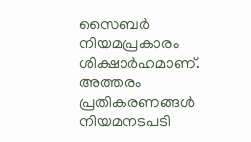സൈബർ നിയമപ്രകാരം ശിക്ഷാർഹമാണ്. അത്തരം പ്രതികരണങ്ങൾ നിയമനടപടി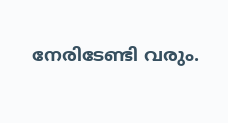നേരിടേണ്ടി വരും.